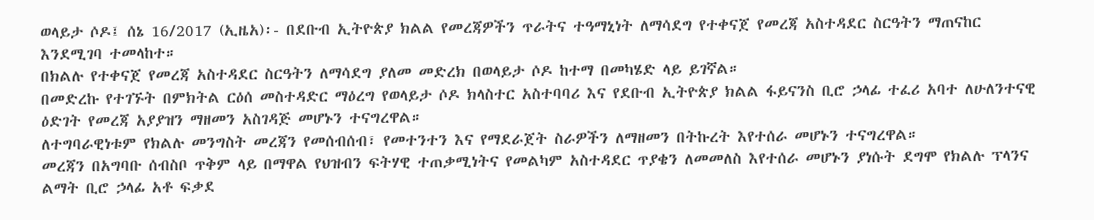ወላይታ ሶዶ፤ ሰኔ 16/2017 (ኢዜአ)፡- በደቡብ ኢትዮጵያ ክልል የመረጃዎችን ጥራትና ተዓማኒነት ለማሳደግ የተቀናጀ የመረጃ አስተዳደር ስርዓትን ማጠናከር እንደሚገባ ተመላከተ።
በክልሉ የተቀናጀ የመረጃ አስተዳደር ስርዓትን ለማሳደግ ያለመ መድረክ በወላይታ ሶዶ ከተማ በመካሄድ ላይ ይገኛል።
በመድረኩ የተገኙት በምክትል ርዕሰ መስተዳድር ማዕረግ የወላይታ ሶዶ ክላስተር አስተባባሪ እና የደቡብ ኢትዮጵያ ክልል ፋይናንስ ቢሮ ኃላፊ ተፈሪ አባተ ለሁለንተናዊ ዕድገት የመረጃ አያያዝን ማዘመን አስገዳጅ መሆኑን ተናግረዋል።
ለተግባራዊነቱም የክልሉ መንግስት መረጃን የመሰብሰብ፣ የመተንተን እና የማደራጀት ስራዎችን ለማዘመን በትኩረት እየተሰራ መሆኑን ተናግረዋል።
መረጃን በአግባቡ ሰብስቦ ጥቅም ላይ በማዋል የህዝብን ፍትሃዊ ተጠቃሚነትና የመልካም አስተዳደር ጥያቄን ለመመለስ እየተሰራ መሆኑን ያነሱት ደግሞ የክልሉ ፕላንና ልማት ቢሮ ኃላፊ አቶ ፍቃደ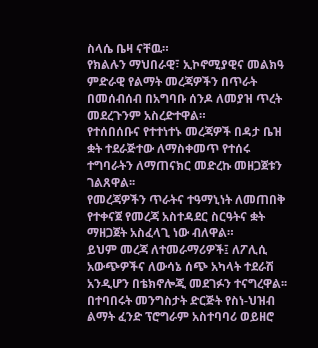ስላሴ ቤዛ ናቸዉ።
የክልሉን ማህበራዊ፣ ኢኮኖሚያዊና መልክዓ ምድራዊ የልማት መረጃዎችን በጥራት በመሰብሰብ በአግባቡ ሰንዶ ለመያዝ ጥረት መደረጉንም አስረድተዋል።
የተሰበሰቡና የተተነተኑ መረጃዎች በዳታ ቤዝ ቋት ተደራጅተው ለማስቀመጥ የተሰሩ ተግባራትን ለማጠናክር መድረኩ መዘጋጀቱን ገልጸዋል፡፡
የመረጃዎችን ጥራትና ተዓማኒነት ለመጠበቅ የተቀናጀ የመረጃ አስተዳደር ስርዓትና ቋት ማዘጋጀት አስፈላጊ ነው ብለዋል።
ይህም መረጃ ለተመራማሪዎች፤ ለፖሊሲ አውጭዎችና ለውሳኔ ሰጭ አካላት ተደራሽ አንዲሆን በቴክኖሎጂ መደገፉን ተናግረዋል፡፡
በተባበሩት መንግስታት ድርጅት የስነ-ህዝብ ልማት ፈንድ ፕሮግራም አስተባባሪ ወይዘሮ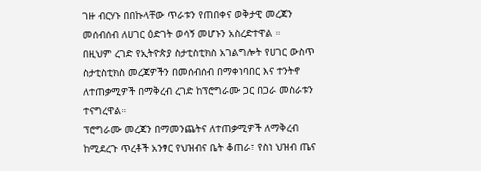ገዙ ብርሃኑ በበኩላቸው ጥራቱን የጠበቀና ወቅታዊ መረጃን መሰብሰብ ለሀገር ዕድገት ወሳኝ መሆኑን አስረድተዋል ።
በዚህም ረገድ የኢትዮጵያ ስታቲስቲክስ አገልግሎት የሀገር ውስጥ ስታቲስቲክስ መረጃዎችን በመሰብሰብ በማቀነባበር እና ተንትኖ ለተጠቃሚዎች በማቅረብ ረገድ ከፕሮግራሙ ጋር በጋራ መስራቱን ተናግረዋል።
ፕሮግራሙ መረጃን በማመንጨትና ለተጠቃሚዎች ለማቅረብ ከሚደረጉ ጥረቶች አንፃር የህዝብና ቤት ቆጠራ፣ የስነ ህዝብ ጤና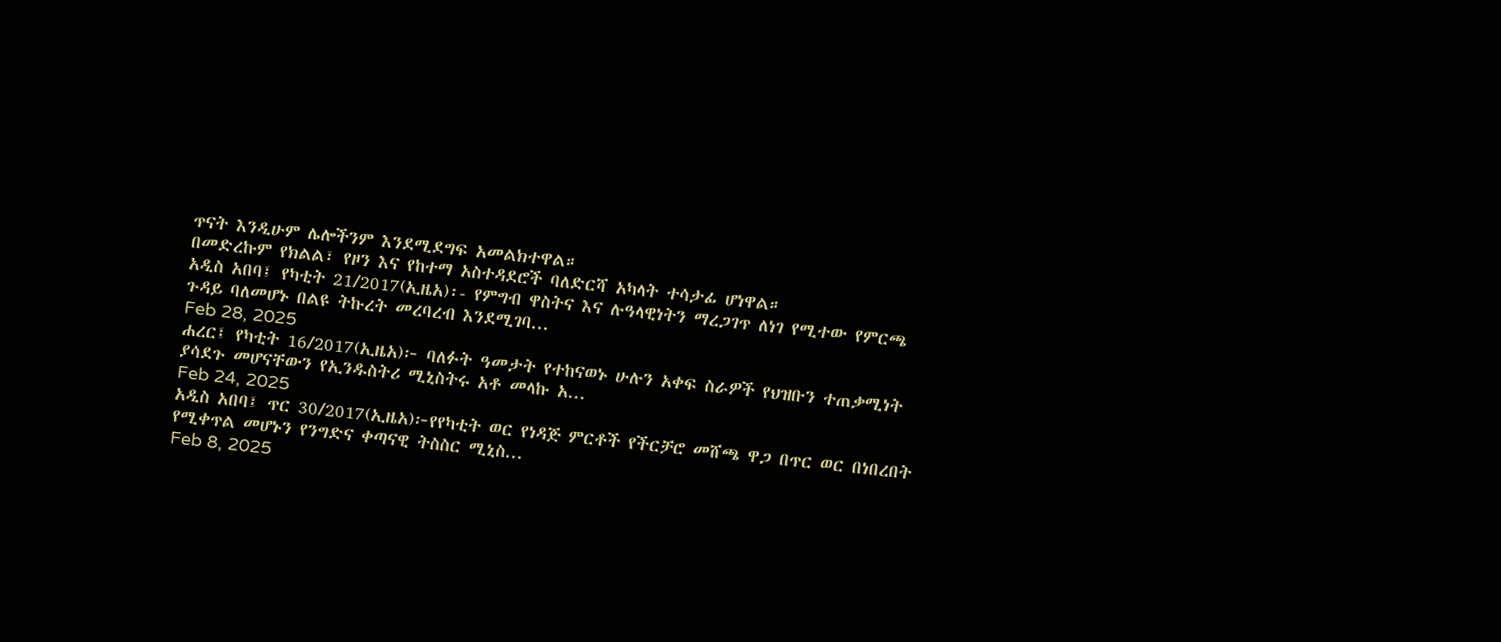ጥናት እንዲሁም ሌሎችንም እንደሚደግፍ አመልክተዋል።
በመድረኩም የክልል፣ የዞን እና የከተማ አስተዳደሮች ባለድርሻ አካላት ተሳታፊ ሆነዋል።
አዲስ አበባ፤ የካቲት 21/2017(ኢዜአ)፡- የምግብ ዋስትና እና ሉዓላዊነትን ማረጋገጥ ለነገ የሚተው የምርጫ ጉዳይ ባለመሆኑ በልዩ ትኩረት መረባረብ እንደሚገባ...
Feb 28, 2025
ሐረር፤ የካቲት 16/2017(ኢዜአ)፦ ባለፉት ዓመታት የተከናወኑ ሁሉን አቀፍ ስራዎች የህዝቡን ተጠቃሚነት ያሳደጉ መሆናቸውን የኢንዱስትሪ ሚኒስትሩ አቶ መላኩ አ...
Feb 24, 2025
አዲስ አበባ፤ ጥር 30/2017(ኢዜአ)፦የየካቲት ወር የነዳጅ ምርቶች የችርቻሮ መሸጫ ዋጋ በጥር ወር በነበረበት የሚቀጥል መሆኑን የንግድና ቀጣናዊ ትስስር ሚኒስ...
Feb 8, 2025